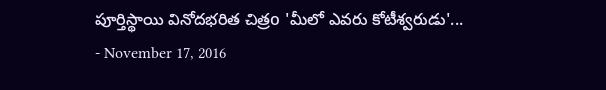పూర్తిస్థాయి వినోదభరిత చిత్రo 'మీలో ఎవరు కోటీశ్వరుడు'...
- November 17, 2016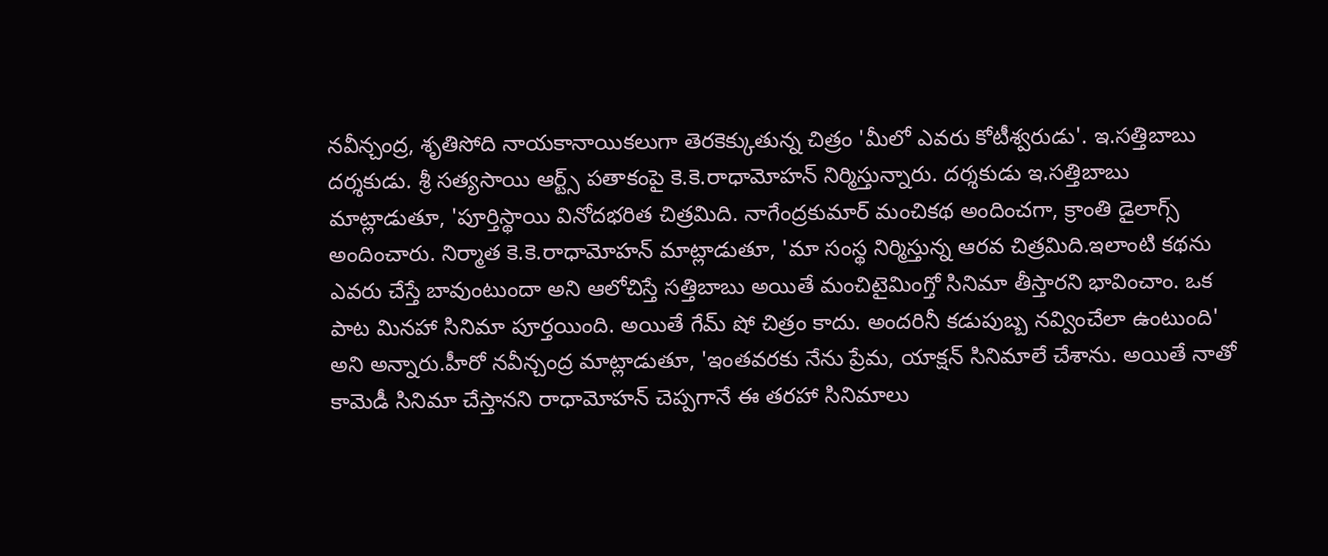నవీన్చంద్ర, శృతిసోది నాయకానాయికలుగా తెరకెక్కుతున్న చిత్రం 'మీలో ఎవరు కోటీశ్వరుడు'. ఇ.సత్తిబాబు దర్శకుడు. శ్రీ సత్యసాయి ఆర్ట్స్ పతాకంపై కె.కె.రాధామోహన్ నిర్మిస్తున్నారు. దర్శకుడు ఇ.సత్తిబాబు మాట్లాడుతూ, 'పూర్తిస్థాయి వినోదభరిత చిత్రమిది. నాగేంద్రకుమార్ మంచికథ అందించగా, క్రాంతి డైలాగ్స్ అందించారు. నిర్మాత కె.కె.రాధామోహన్ మాట్లాడుతూ, 'మా సంస్థ నిర్మిస్తున్న ఆరవ చిత్రమిది.ఇలాంటి కథను ఎవరు చేస్తే బావుంటుందా అని ఆలోచిస్తే సత్తిబాబు అయితే మంచిటైమింగ్తో సినిమా తీస్తారని భావించాం. ఒక పాట మినహా సినిమా పూర్తయింది. అయితే గేమ్ షో చిత్రం కాదు. అందరినీ కడుపుబ్బ నవ్వించేలా ఉంటుంది' అని అన్నారు.హీరో నవీన్చంద్ర మాట్లాడుతూ, 'ఇంతవరకు నేను ప్రేమ, యాక్షన్ సినిమాలే చేశాను. అయితే నాతో కామెడీ సినిమా చేస్తానని రాధామోహన్ చెప్పగానే ఈ తరహా సినిమాలు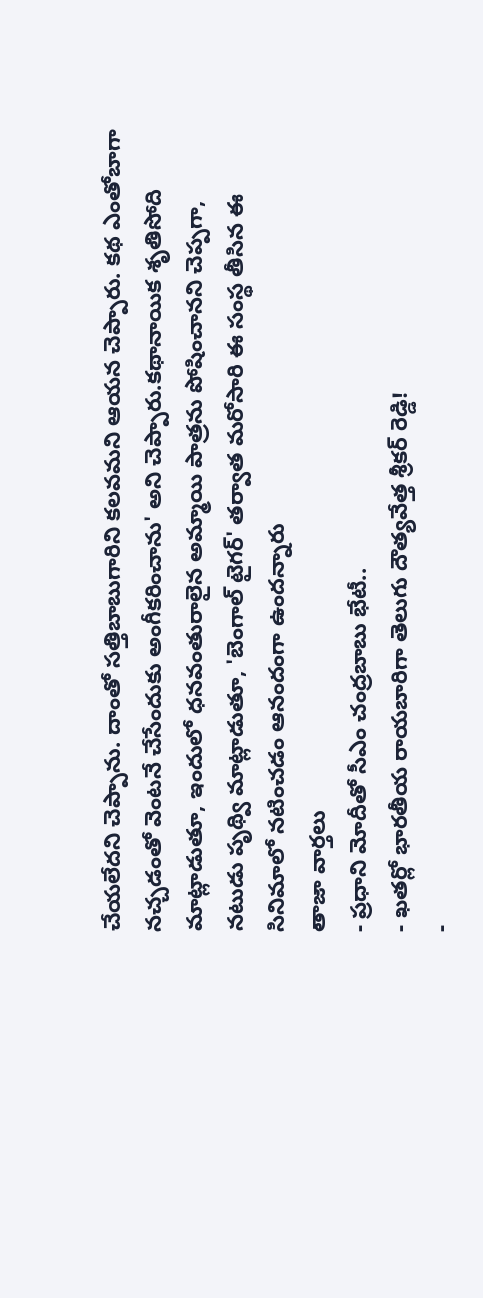చేయలేదని చెప్పాను. దాంతో సత్తిబాబుగారిని కలవమని ఆయన చెప్పారు. కథ ఎంతోబాగా నచ్చడంతో వెంటనే చేసేందుకు అంగీకరించాను' అని చెప్పారు.కథానాయిక శృతిసోది మాట్లాడుతూ, ఇందులో ధనవంతురాలైన అమ్మాయి పాత్రను పోషించానని చెప్పగా, నటుడు పృథ్వి మాట్లాడుతూ, 'బెంగాల్ టైగర్' తర్వాత మరోసారి ఈ సంస్థ తీసిన ఈ సినిమాలో నటించడం ఆనందంగా ఉందన్నారు
తాజా వార్తలు
- ప్రధాని మోదీతో సీఎం చంద్రబాబు భేటీ..
- ఖతర్లో భారతీయ రాయబారిగా తెలుగు దౌత్యవేత్త శ్రీకర్ రెడ్డి!
-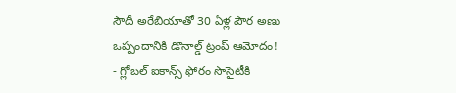సౌదీ అరేబియాతో 30 ఏళ్ల పౌర అణు ఒప్పందానికి డొనాల్డ్ ట్రంప్ ఆమోదం!
- గ్లోబల్ ఐకాన్స్ ఫోరం సొసైటీకి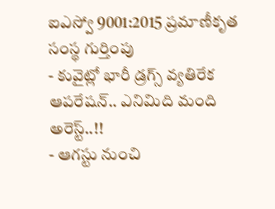ఐఎస్వో 9001:2015 ప్రమాణీకృత సంస్థ గుర్తింపు
- కువైట్లో భారీ డ్రగ్స్ వ్యతిరేక ఆపరేషన్.. ఎనిమిది మంది అరెస్ట్..!!
- ఆగస్టు నుంచి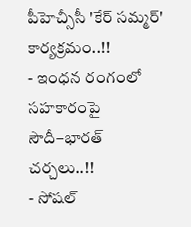పీహెచ్సీసీ 'కేర్ సమ్మర్' కార్యక్రమం..!!
- ఇంధన రంగంలో సహకారంపై సౌదీ–భారత్ చర్చలు..!!
- సోషల్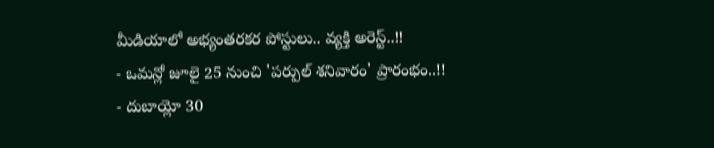మీడియాలో అభ్యంతరకర పోస్టులు.. వ్యక్తి అరెస్ట్..!!
- ఒమన్లో జూలై 25 నుంచి 'పర్పుల్ శనివారం' ప్రారంభం..!!
- దుబాయ్లో 30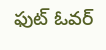ఫుట్ ఓవర్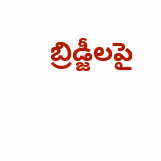బ్రిడ్జీలపై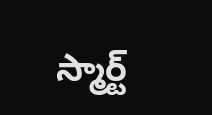స్మార్ట్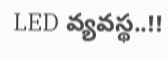LED వ్యవస్థ..!!